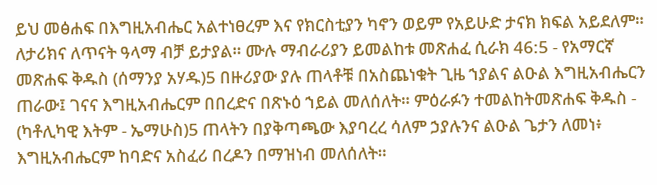ይህ መፅሐፍ በእግዚአብሔር አልተነፀረም እና የክርስቲያን ካኖን ወይም የአይሁድ ታናክ ክፍል አይደለም። ለታሪክና ለጥናት ዓላማ ብቻ ይታያል። ሙሉ ማብራሪያን ይመልከቱ መጽሐፈ ሲራክ 46:5 - የአማርኛ መጽሐፍ ቅዱስ (ሰማንያ አሃዱ)5 በዙሪያው ያሉ ጠላቶቹ በአስጨነቁት ጊዜ ኀያልና ልዑል እግዚአብሔርን ጠራው፤ ገናና እግዚአብሔርም በበረድና በጽኑዕ ኀይል መለሰለት። ምዕራፉን ተመልከትመጽሐፍ ቅዱስ - (ካቶሊካዊ እትም - ኤማሁስ)5 ጠላትን በያቅጣጫው እያባረረ ሳለም ኃያሉንና ልዑል ጌታን ለመነ፥ እግዚአብሔርም ከባድና አስፈሪ በረዶን በማዝነብ መለሰለት።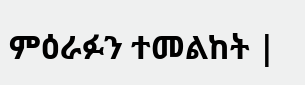ምዕራፉን ተመልከት |